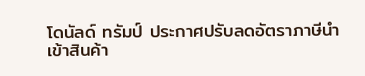โดนัลด์ ทรัมป์ ประกาศปรับลดอัตราภาษีนำเข้าสินค้า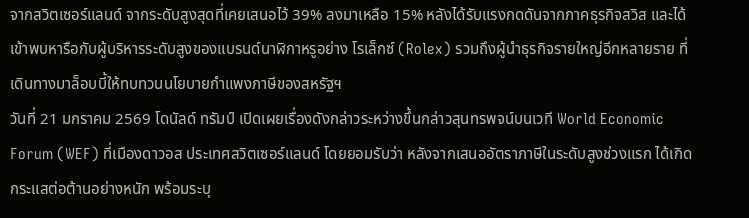จากสวิตเซอร์แลนด์ จากระดับสูงสุดที่เคยเสนอไว้ 39% ลงมาเหลือ 15% หลังได้รับแรงกดดันจากภาคธุรกิจสวิส และได้เข้าพบหารือกับผู้บริหารระดับสูงของแบรนด์นาฬิกาหรูอย่าง โรเล็กซ์ (Rolex) รวมถึงผู้นำธุรกิจรายใหญ่อีกหลายราย ที่เดินทางมาล็อบบี้ให้ทบทวนนโยบายกำแพงภาษีของสหรัฐฯ
วันที่ 21 มกราคม 2569 โดนัลด์ ทรัมป์ เปิดเผยเรื่องดังกล่าวระหว่างขึ้นกล่าวสุนทรพจน์บนเวที World Economic Forum (WEF) ที่เมืองดาวอส ประเทศสวิตเซอร์แลนด์ โดยยอมรับว่า หลังจากเสนออัตราภาษีในระดับสูงช่วงแรก ได้เกิดกระแสต่อต้านอย่างหนัก พร้อมระบุ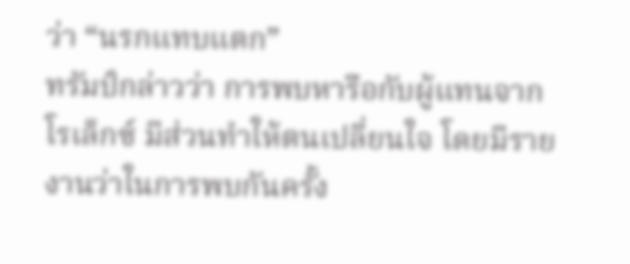ว่า “นรกแทบแตก”
ทรัมป์กล่าวว่า การพบหารือกับผู้แทนจาก โรเล็กซ์ มีส่วนทำให้ตนเปลี่ยนใจ โดยมีรายงานว่าในการพบกันครั้ง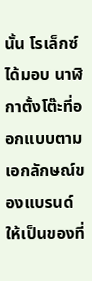นั้น โรเล็กซ์ได้มอบ นาฬิกาตั้งโต๊ะที่ออกแบบตามเอกลักษณ์ของแบรนด์ ให้เป็นของที่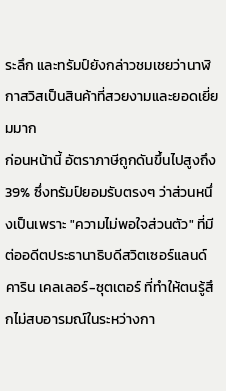ระลึก และทรัมป์ยังกล่าวชมเชยว่านาฬิกาสวิสเป็นสินค้าที่สวยงามและยอดเยี่ยมมาก
ก่อนหน้านี้ อัตราภาษีถูกดันขึ้นไปสูงถึง 39% ซึ่งทรัมป์ยอมรับตรงๆ ว่าส่วนหนึ่งเป็นเพราะ "ความไม่พอใจส่วนตัว" ที่มีต่ออดีตประธานาธิบดีสวิตเซอร์แลนด์ คาริน เคลเลอร์-ซุตเตอร์ ที่ทำให้ตนรู้สึกไม่สบอารมณ์ในระหว่างกา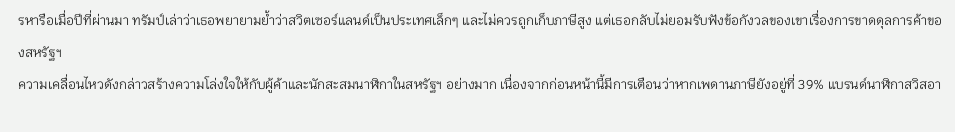รหารือเมื่อปีที่ผ่านมา ทรัมป์เล่าว่าเธอพยายามย้ำว่าสวิตเซอร์แลนด์เป็นประเทศเล็กๆ และไม่ควรถูกเก็บภาษีสูง แต่เธอกลับไม่ยอมรับฟังข้อกังวลของเขาเรื่องการขาดดุลการค้าของสหรัฐฯ
ความเคลื่อนไหวดังกล่าวสร้างความโล่งใจให้กับผู้ค้าและนักสะสมนาฬิกาในสหรัฐฯ อย่างมาก เนื่องจากก่อนหน้านี้มีการเตือนว่าหากเพดานภาษียังอยู่ที่ 39% แบรนด์นาฬิกาสวิสอา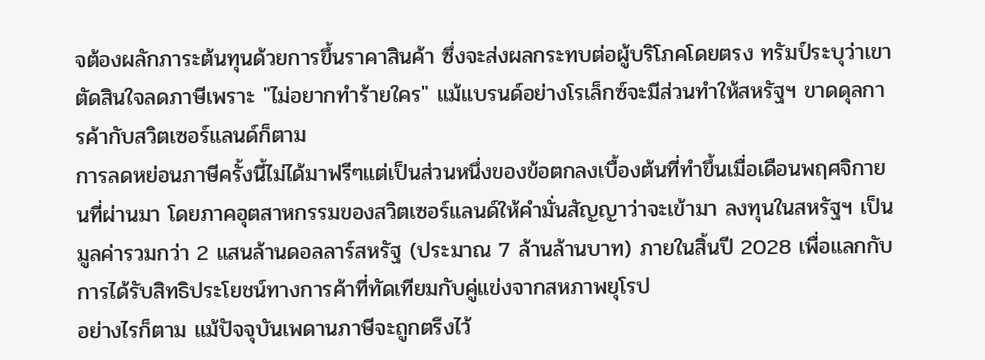จต้องผลักภาระต้นทุนด้วยการขึ้นราคาสินค้า ซึ่งจะส่งผลกระทบต่อผู้บริโภคโดยตรง ทรัมป์ระบุว่าเขาตัดสินใจลดภาษีเพราะ "ไม่อยากทำร้ายใคร" แม้แบรนด์อย่างโรเล็กซ์จะมีส่วนทำให้สหรัฐฯ ขาดดุลการค้ากับสวิตเซอร์แลนด์ก็ตาม
การลดหย่อนภาษีครั้งนี้ไม่ได้มาฟรีๆแต่เป็นส่วนหนึ่งของข้อตกลงเบื้องต้นที่ทำขึ้นเมื่อเดือนพฤศจิกายนที่ผ่านมา โดยภาคอุตสาหกรรมของสวิตเซอร์แลนด์ให้คำมั่นสัญญาว่าจะเข้ามา ลงทุนในสหรัฐฯ เป็นมูลค่ารวมกว่า 2 แสนล้านดอลลาร์สหรัฐ (ประมาณ 7 ล้านล้านบาท) ภายในสิ้นปี 2028 เพื่อแลกกับการได้รับสิทธิประโยชน์ทางการค้าที่ทัดเทียมกับคู่แข่งจากสหภาพยุโรป
อย่างไรก็ตาม แม้ปัจจุบันเพดานภาษีจะถูกตรึงไว้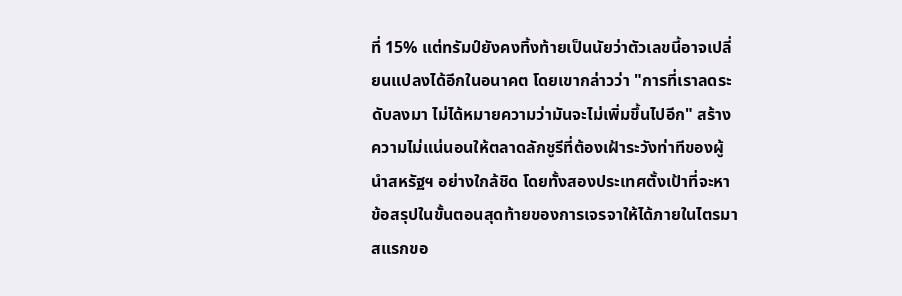ที่ 15% แต่ทรัมป์ยังคงทิ้งท้ายเป็นนัยว่าตัวเลขนี้อาจเปลี่ยนแปลงได้อีกในอนาคต โดยเขากล่าวว่า "การที่เราลดระดับลงมา ไม่ได้หมายความว่ามันจะไม่เพิ่มขึ้นไปอีก" สร้างความไม่แน่นอนให้ตลาดลักชูรีที่ต้องเฝ้าระวังท่าทีของผู้นำสหรัฐฯ อย่างใกล้ชิด โดยทั้งสองประเทศตั้งเป้าที่จะหาข้อสรุปในขั้นตอนสุดท้ายของการเจรจาให้ได้ภายในไตรมาสแรกขอ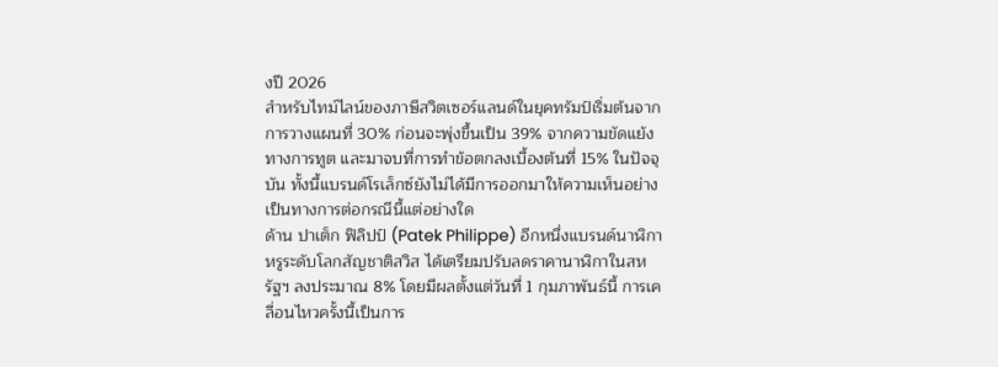งปี 2026
สำหรับไทม์ไลน์ของภาษีสวิตเซอร์แลนด์ในยุคทรัมป์เริ่มต้นจากการวางแผนที่ 30% ก่อนจะพุ่งขึ้นเป็น 39% จากความขัดแย้งทางการทูต และมาจบที่การทำข้อตกลงเบื้องต้นที่ 15% ในปัจจุบัน ทั้งนี้แบรนด์โรเล็กซ์ยังไม่ได้มีการออกมาให้ความเห็นอย่างเป็นทางการต่อกรณีนี้แต่อย่างใด
ด้าน ปาเต็ก ฟิลิปป์ (Patek Philippe) อีกหนึ่งแบรนด์นาฬิกาหรูระดับโลกสัญชาติสวิส ได้เตรียมปรับลดราคานาฬิกาในสหรัฐฯ ลงประมาณ 8% โดยมีผลตั้งแต่วันที่ 1 กุมภาพันธ์นี้ การเคลื่อนไหวครั้งนี้เป็นการ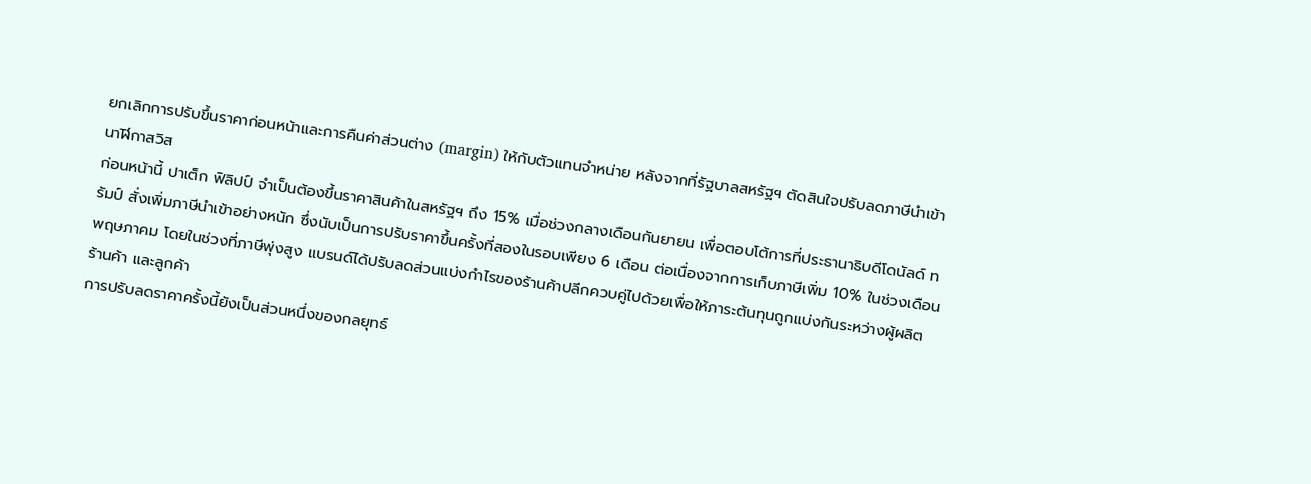ยกเลิกการปรับขึ้นราคาก่อนหน้าและการคืนค่าส่วนต่าง (margin) ให้กับตัวแทนจำหน่าย หลังจากที่รัฐบาลสหรัฐฯ ตัดสินใจปรับลดภาษีนำเข้านาฬิกาสวิส
ก่อนหน้านี้ ปาเต็ก ฟิลิปป์ จำเป็นต้องขึ้นราคาสินค้าในสหรัฐฯ ถึง 15% เมื่อช่วงกลางเดือนกันยายน เพื่อตอบโต้การที่ประธานาธิบดีโดนัลด์ ทรัมป์ สั่งเพิ่มภาษีนำเข้าอย่างหนัก ซึ่งนับเป็นการปรับราคาขึ้นครั้งที่สองในรอบเพียง 6 เดือน ต่อเนื่องจากการเก็บภาษีเพิ่ม 10% ในช่วงเดือนพฤษภาคม โดยในช่วงที่ภาษีพุ่งสูง แบรนด์ได้ปรับลดส่วนแบ่งกำไรของร้านค้าปลีกควบคู่ไปด้วยเพื่อให้ภาระต้นทุนถูกแบ่งกันระหว่างผู้ผลิต ร้านค้า และลูกค้า
การปรับลดราคาครั้งนี้ยังเป็นส่วนหนึ่งของกลยุทธ์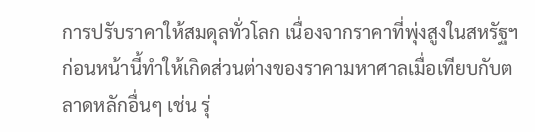การปรับราคาให้สมดุลทั่วโลก เนื่องจากราคาที่พุ่งสูงในสหรัฐฯ ก่อนหน้านี้ทำให้เกิดส่วนต่างของราคามหาศาลเมื่อเทียบกับตลาดหลักอื่นๆ เช่น รุ่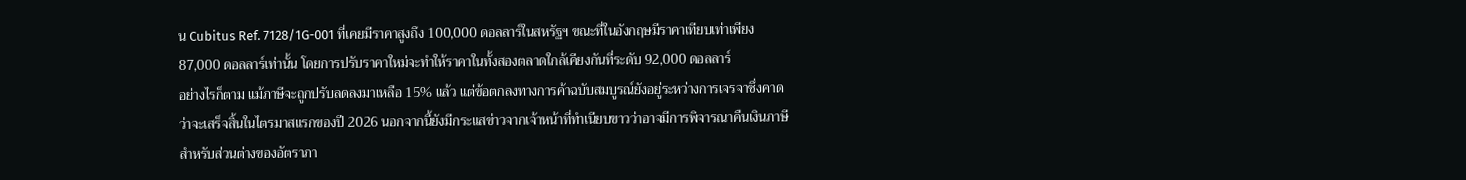น Cubitus Ref. 7128/1G-001 ที่เคยมีราคาสูงถึง 100,000 ดอลลาร์ในสหรัฐฯ ขณะที่ในอังกฤษมีราคาเทียบเท่าเพียง 87,000 ดอลลาร์เท่านั้น โดยการปรับราคาใหม่จะทำให้ราคาในทั้งสองตลาดใกล้เคียงกันที่ระดับ 92,000 ดอลลาร์
อย่างไรก็ตาม แม้ภาษีจะถูกปรับลดลงมาเหลือ 15% แล้ว แต่ข้อตกลงทางการค้าฉบับสมบูรณ์ยังอยู่ระหว่างการเจรจาซึ่งคาดว่าจะเสร็จสิ้นในไตรมาสแรกของปี 2026 นอกจากนี้ยังมีกระแสข่าวจากเจ้าหน้าที่ทำเนียบขาวว่าอาจมีการพิจารณาคืนเงินภาษี สำหรับส่วนต่างของอัตราภา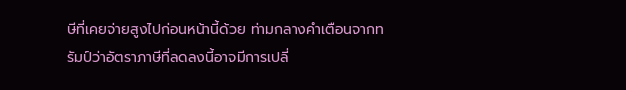ษีที่เคยจ่ายสูงไปก่อนหน้านี้ด้วย ท่ามกลางคำเตือนจากทรัมป์ว่าอัตราภาษีที่ลดลงนี้อาจมีการเปลี่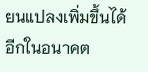ยนแปลงเพิ่มขึ้นได้อีกในอนาคต